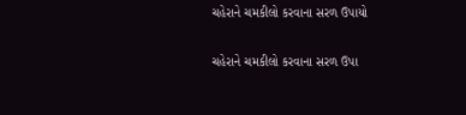ચહેરાને ચમકીલો કરવાના સરળ ઉપાયો

ચહેરાને ચમકીલો કરવાના સરળ ઉપા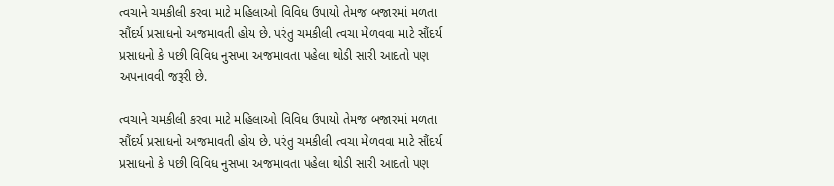ત્વચાને ચમકીલી કરવા માટે મહિલાઓ વિવિધ ઉપાયો તેમજ બજારમાં મળતા સૌંદર્ય પ્રસાધનો અજમાવતી હોય છે. પરંતુ ચમકીલી ત્વચા મેળવવા માટે સૌંદર્ય પ્રસાધનો કે પછી વિવિધ નુસખા અજમાવતા પહેલા થોડી સારી આદતો પણ અપનાવવી જરૂરી છે.

ત્વચાને ચમકીલી કરવા માટે મહિલાઓ વિવિધ ઉપાયો તેમજ બજારમાં મળતા સૌંદર્ય પ્રસાધનો અજમાવતી હોય છે. પરંતુ ચમકીલી ત્વચા મેળવવા માટે સૌંદર્ય પ્રસાધનો કે પછી વિવિધ નુસખા અજમાવતા પહેલા થોડી સારી આદતો પણ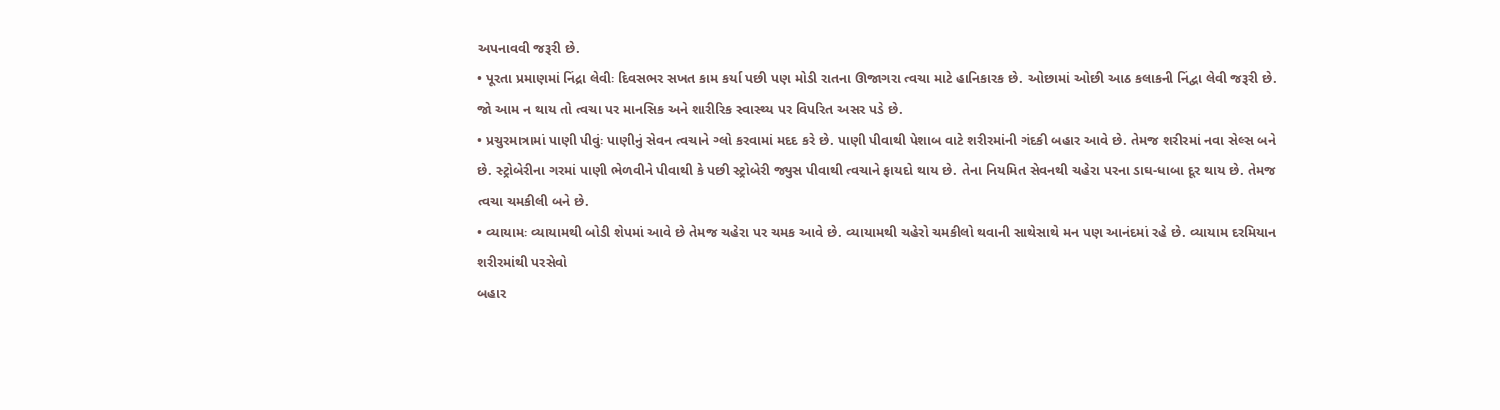અપનાવવી જરૂરી છે.
• પૂરતા પ્રમાણમાં નિંદ્રા લેવીઃ દિવસભર સખત કામ કર્યા પછી પણ મોડી રાતના ઊજાગરા ત્વચા માટે હાનિકારક છે. ઓછામાં ઓછી આઠ કલાકની નિંદ્વા લેવી જરૂરી છે. જો આમ ન થાય તો ત્વચા પર માનસિક અને શારીરિક સ્વાસ્થ્ય પર વિપરિત અસર પડે છે.
• પ્રચુરમાત્રામાં પાણી પીવુંઃ પાણીનું સેવન ત્વચાને ગ્લો કરવામાં મદદ કરે છે. પાણી પીવાથી પેશાબ વાટે શરીરમાંની ગંદકી બહાર આવે છે. તેમજ શરીરમાં નવા સેલ્સ બને છે. સ્ટ્રોબેરીના ગરમાં પાણી ભેળવીને પીવાથી કે પછી સ્ટ્રોબેરી જ્યુસ પીવાથી ત્વચાને ફાયદો થાય છે. તેના નિયમિત સેવનથી ચહેરા પરના ડાઘ-ધાબા દૂર થાય છે. તેમજ ત્વચા ચમકીલી બને છે.
• વ્યાયામઃ વ્યાયામથી બોડી શેપમાં આવે છે તેમજ ચહેરા પર ચમક આવે છે. વ્યાયામથી ચહેરો ચમકીલો થવાની સાથેસાથે મન પણ આનંદમાં રહે છે. વ્યાયામ દરમિયાન શરીરમાંથી પરસેવો
બહાર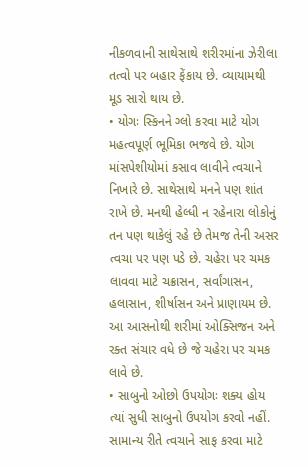નીકળવાની સાથેસાથે શરીરમાંના ઝેરીલા તત્વો પર બહાર ફેંકાય છે. વ્યાયામથી મૂડ સારો થાય છે.
• યોગઃ સ્કિનને ગ્લો કરવા માટે યોગ મહત્વપૂર્ણ ભૂમિકા ભજવે છે. યોગ માંસપેશીયોમાં કસાવ લાવીને ત્વચાને નિખારે છે. સાથેસાથે મનને પણ શાંત રાખે છે. મનથી હેલ્ધી ન રહેનારા લોકોનું તન પણ થાકેલું રહે છે તેમજ તેની અસર ત્વચા પર પણ પડે છે. ચહેરા પર ચમક લાવવા માટે ચક્રાસન, સર્વાંગાસન, હલાસાન, શીર્ષાસન અને પ્રાણાયમ છે. આ આસનોથી શરીમાં ઓક્સિજન અને રક્ત સંચાર વધે છે જે ચહેરા પર ચમક લાવે છે.
• સાબુનો ઓછો ઉપયોગઃ શક્ય હોય ત્યાં સુધી સાબુનો ઉપયોગ કરવો નહીં. સામાન્ય રીતે ત્વચાને સાફ કરવા માટે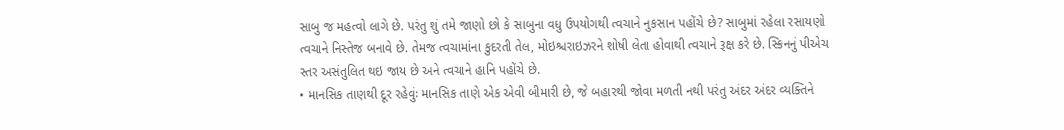સાબુ જ મહત્વો લાગે છે. પરંતુ શું તમે જાણો છો કે સાબુના વધુ ઉપયોગથી ત્વચાને નુકસાન પહોંચે છે? સાબુમાં રહેલા રસાયણો ત્વચાને નિસ્તેજ બનાવે છે. તેમજ ત્વચામાંના કુદરતી તેલ, મોઇશ્ચરાઇઝરને શોષી લેતા હોવાથી ત્વચાને રૂક્ષ કરે છે. સ્કિનનું પીએચ સ્તર અસંતુલિત થઇ જાય છે અને ત્વચાને હાનિ પહોંચે છે.
• માનસિક તાણથી દૂર રહેવુંઃ માનસિક તાણે એક એવી બીમારી છે, જે બહારથી જોવા મળતી નથી પરંતુ અંદર અંદર વ્યક્તિને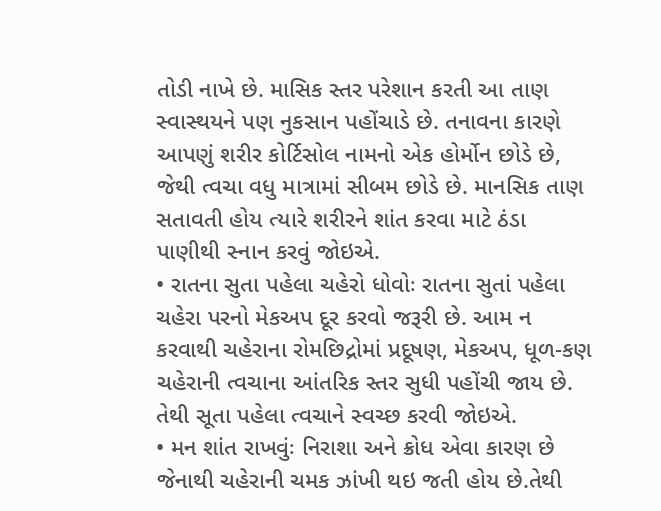તોડી નાખે છે. માસિક સ્તર પરેશાન કરતી આ તાણ સ્વાસ્થયને પણ નુકસાન પહોંચાડે છે. તનાવના કારણે આપણું શરીર કોર્ટિસોલ નામનો એક હોર્મોન છોડે છે, જેથી ત્વચા વધુ માત્રામાં સીબમ છોડે છે. માનસિક તાણ સતાવતી હોય ત્યારે શરીરને શાંત કરવા માટે ઠંડા પાણીથી સ્નાન કરવું જોઇએ.
• રાતના સુતા પહેલા ચહેરો ધોવોઃ રાતના સુતાં પહેલા ચહેરા પરનો મેકઅપ દૂર કરવો જરૂરી છે. આમ ન કરવાથી ચહેરાના રોમછિદ્રોમાં પ્રદૂષણ, મેકઅપ, ધૂળ-કણ ચહેરાની ત્વચાના આંતરિક સ્તર સુધી પહોંચી જાય છે. તેથી સૂતા પહેલા ત્વચાને સ્વચ્છ કરવી જોઇએ.
• મન શાંત રાખવુંઃ નિરાશા અને ક્રોધ એવા કારણ છે જેનાથી ચહેરાની ચમક ઝાંખી થઇ જતી હોય છે.તેથી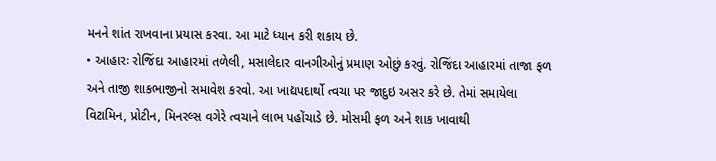મનને શાંત રાખવાના પ્રયાસ કરવા. આ માટે ધ્યાન કરી શકાય છે.
• આહારઃ રોજિંદા આહારમાં તળેલી, મસાલેદાર વાનગીઓનું પ્રમાણ ઓછું કરવું. રોજિંદા આહારમાં તાજા ફળ અને તાજી શાકભાજીનો સમાવેશ કરવો. આ ખાદ્યપદાર્થો ત્વચા પર જાદુઇ અસર કરે છે. તેમાં સમાયેલા વિટામિન, પ્રોટીન, મિનરલ્સ વગેરે ત્વચાને લાભ પહોંચાડે છે. મોસમી ફળ અને શાક ખાવાથી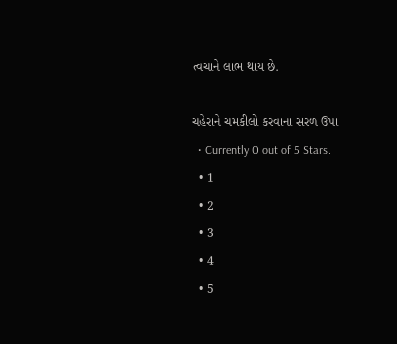ત્વચાને લાભ થાય છે.

ચહેરાને ચમકીલો કરવાના સરળ ઉપા
  • Currently 0 out of 5 Stars.
  • 1
  • 2
  • 3
  • 4
  • 5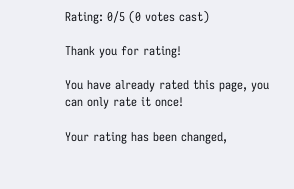Rating: 0/5 (0 votes cast)

Thank you for rating!

You have already rated this page, you can only rate it once!

Your rating has been changed,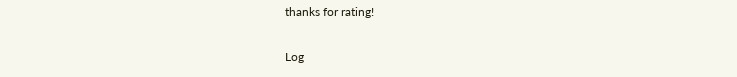thanks for rating!

Log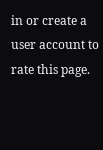in or create a user account to rate this page.